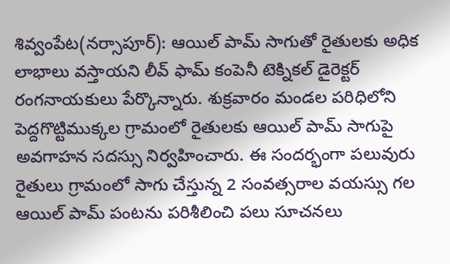శివ్వంపేట(నర్సాపూర్): ఆయిల్ పామ్ సాగుతో రైతులకు అధిక లాభాలు వస్తాయని లీవ్ ఫామ్ కంపెనీ టెక్నికల్ డైరెక్టర్ రంగనాయకులు పేర్కొన్నారు. శుక్రవారం మండల పరిధిలోని పెద్దగొట్టిముక్కల గ్రామంలో రైతులకు ఆయిల్ పామ్ సాగుపై అవగాహన సదస్సు నిర్వహించారు. ఈ సందర్భంగా పలువురు రైతులు గ్రామంలో సాగు చేస్తున్న 2 సంవత్సరాల వయస్సు గల ఆయిల్ పామ్ పంటను పరిశీలించి పలు సూచనలు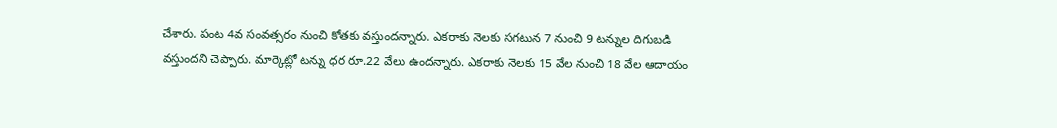చేశారు. పంట 4వ సంవత్సరం నుంచి కోతకు వస్తుందన్నారు. ఎకరాకు నెలకు సగటున 7 నుంచి 9 టన్నుల దిగుబడి వస్తుందని చెప్పారు. మార్కెట్లో టన్ను ధర రూ.22 వేలు ఉందన్నారు. ఎకరాకు నెలకు 15 వేల నుంచి 18 వేల ఆదాయం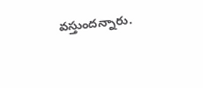వస్తుందన్నారు.